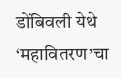डोंबिवली येथे ‘महावितरण’चा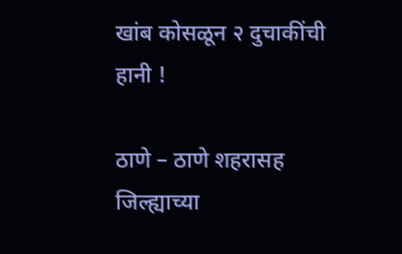खांब कोसळून २ दुचाकींची हानी !

ठाणे – ठाणे शहरासह जिल्ह्याच्या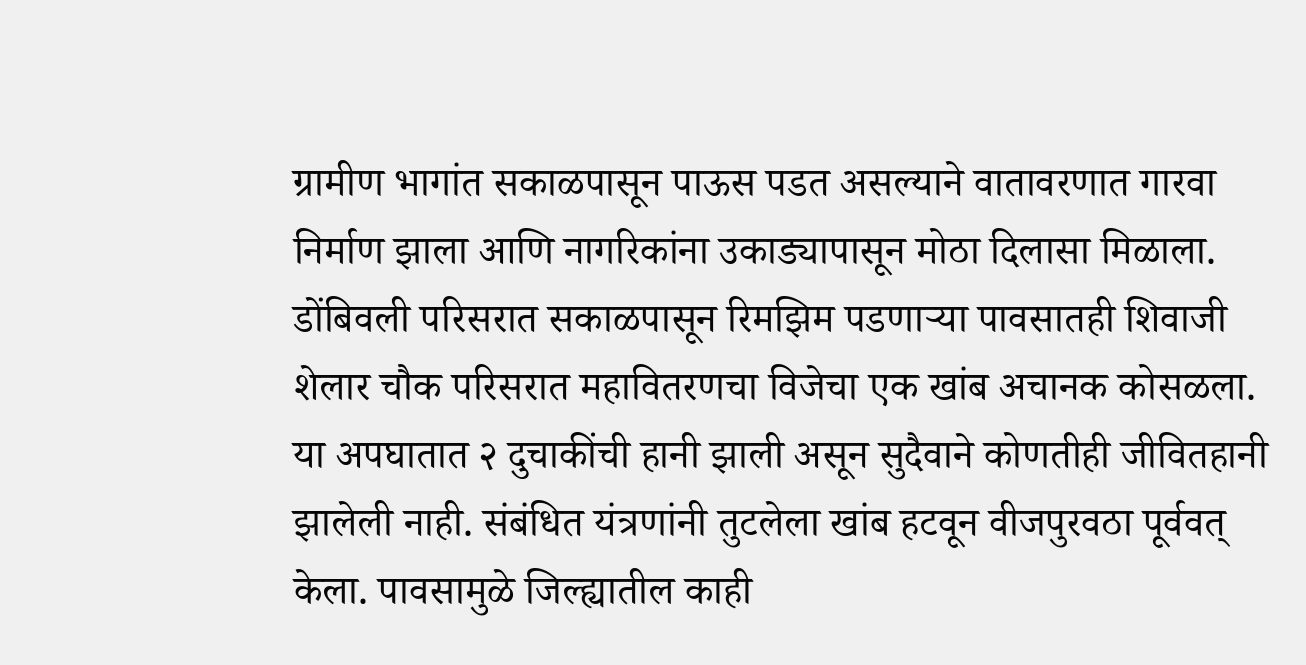ग्रामीण भागांत सकाळपासून पाऊस पडत असल्याने वातावरणात गारवा निर्माण झाला आणि नागरिकांना उकाड्यापासून मोठा दिलासा मिळाला. डोंबिवली परिसरात सकाळपासून रिमझिम पडणार्‍या पावसातही शिवाजी शेलार चौक परिसरात महावितरणचा विजेचा एक खांब अचानक कोसळला. या अपघातात २ दुचाकींची हानी झाली असून सुदैवाने कोणतीही जीवितहानी झालेली नाही. संबंधित यंत्रणांनी तुटलेला खांब हटवून वीजपुरवठा पूर्ववत् केला. पावसामुळे जिल्ह्यातील काही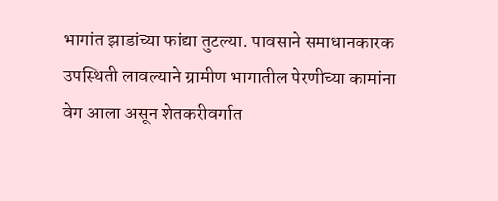भागांत झाडांच्या फांद्या तुटल्या. पावसाने समाधानकारक उपस्थिती लावल्याने ग्रामीण भागातील पेरणीच्या कामांना वेग आला असून शेतकरीवर्गात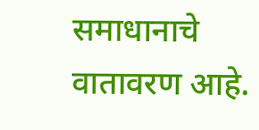समाधानाचे वातावरण आहे.